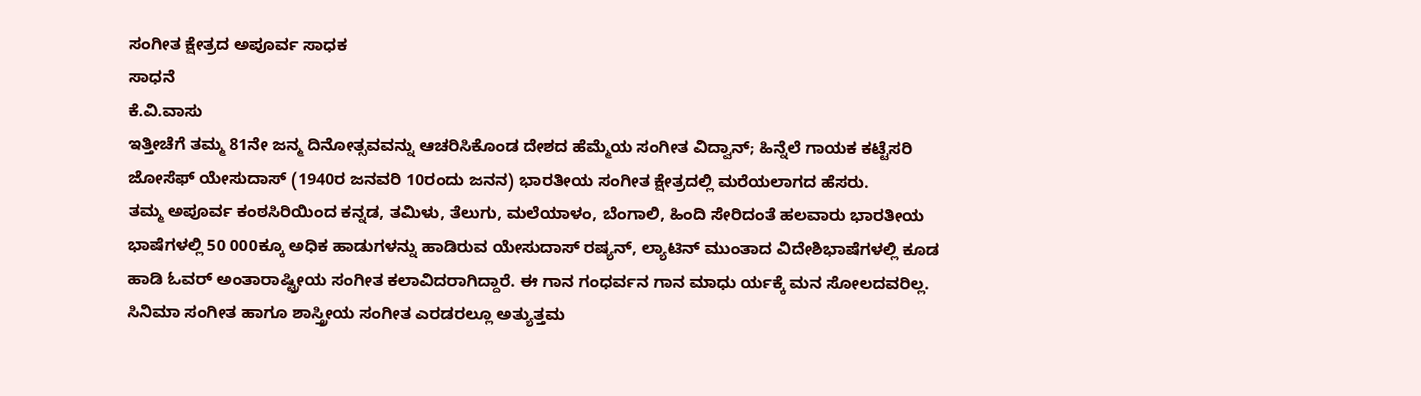ಸಂಗೀತ ಕ್ಷೇತ್ರದ ಅಪೂರ್ವ ಸಾಧಕ
ಸಾಧನೆ
ಕೆ.ವಿ.ವಾಸು
ಇತ್ತೀಚೆಗೆ ತಮ್ಮ 81ನೇ ಜನ್ಮ ದಿನೋತ್ಸವವನ್ನು ಆಚರಿಸಿಕೊಂಡ ದೇಶದ ಹೆಮ್ಮೆಯ ಸಂಗೀತ ವಿದ್ವಾನ್; ಹಿನ್ನೆಲೆ ಗಾಯಕ ಕಟ್ಟೆಸರಿ ಜೋಸೆಫ್ ಯೇಸುದಾಸ್ (1940ರ ಜನವರಿ 10ರಂದು ಜನನ) ಭಾರತೀಯ ಸಂಗೀತ ಕ್ಷೇತ್ರದಲ್ಲಿ ಮರೆಯಲಾಗದ ಹೆಸರು.
ತಮ್ಮ ಅಪೂರ್ವ ಕಂಠಸಿರಿಯಿಂದ ಕನ್ನಡ, ತಮಿಳು, ತೆಲುಗು, ಮಲೆಯಾಳಂ, ಬೆಂಗಾಲಿ, ಹಿಂದಿ ಸೇರಿದಂತೆ ಹಲವಾರು ಭಾರತೀಯ ಭಾಷೆಗಳಲ್ಲಿ 50 000ಕ್ಕೂ ಅಧಿಕ ಹಾಡುಗಳನ್ನು ಹಾಡಿರುವ ಯೇಸುದಾಸ್ ರಷ್ಯನ್, ಲ್ಯಾಟಿನ್ ಮುಂತಾದ ವಿದೇಶಿಭಾಷೆಗಳಲ್ಲಿ ಕೂಡ ಹಾಡಿ ಓವರ್ ಅಂತಾರಾಷ್ಟ್ರೀಯ ಸಂಗೀತ ಕಲಾವಿದರಾಗಿದ್ದಾರೆ. ಈ ಗಾನ ಗಂಧರ್ವನ ಗಾನ ಮಾಧು ರ್ಯಕ್ಕೆ ಮನ ಸೋಲದವರಿಲ್ಲ. ಸಿನಿಮಾ ಸಂಗೀತ ಹಾಗೂ ಶಾಸ್ತ್ರೀಯ ಸಂಗೀತ ಎರಡರಲ್ಲೂ ಅತ್ಯುತ್ತಮ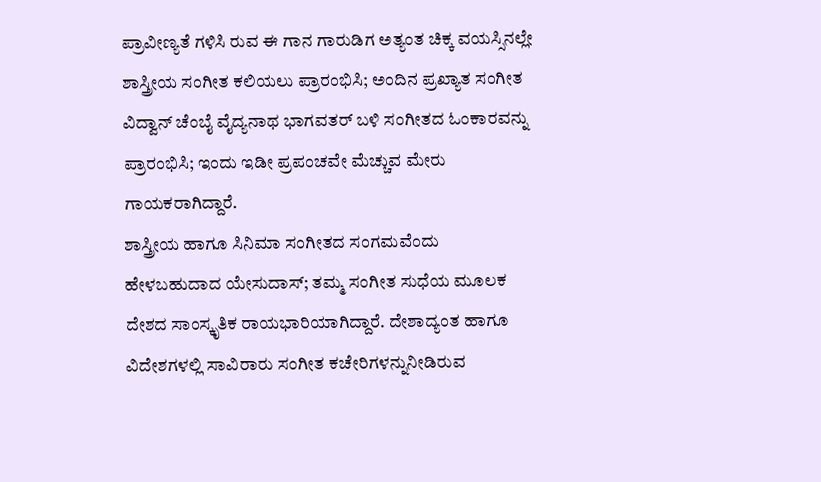ಪ್ರಾವೀಣ್ಯತೆ ಗಳಿಸಿ ರುವ ಈ ಗಾನ ಗಾರುಡಿಗ ಅತ್ಯಂತ ಚಿಕ್ಕ ವಯಸ್ಸಿನಲ್ಲೇ ಶಾಸ್ತ್ರೀಯ ಸಂಗೀತ ಕಲಿಯಲು ಪ್ರಾರಂಭಿಸಿ; ಅಂದಿನ ಪ್ರಖ್ಯಾತ ಸಂಗೀತ ವಿದ್ವಾನ್ ಚೆಂಬೈ ವೈದ್ಯನಾಥ ಭಾಗವತರ್ ಬಳಿ ಸಂಗೀತದ ಓಂಕಾರವನ್ನು ಪ್ರಾರಂಭಿಸಿ; ಇಂದು ಇಡೀ ಪ್ರಪಂಚವೇ ಮೆಚ್ಚುವ ಮೇರು ಗಾಯಕರಾಗಿದ್ದಾರೆ.
ಶಾಸ್ತ್ರೀಯ ಹಾಗೂ ಸಿನಿಮಾ ಸಂಗೀತದ ಸಂಗಮವೆಂದು ಹೇಳಬಹುದಾದ ಯೇಸುದಾಸ್; ತಮ್ಮ ಸಂಗೀತ ಸುಧೆಯ ಮೂಲಕ ದೇಶದ ಸಾಂಸ್ಕೃತಿಕ ರಾಯಭಾರಿಯಾಗಿದ್ದಾರೆ. ದೇಶಾದ್ಯಂತ ಹಾಗೂ ವಿದೇಶಗಳಲ್ಲಿ ಸಾವಿರಾರು ಸಂಗೀತ ಕಚೇರಿಗಳನ್ನುನೀಡಿರುವ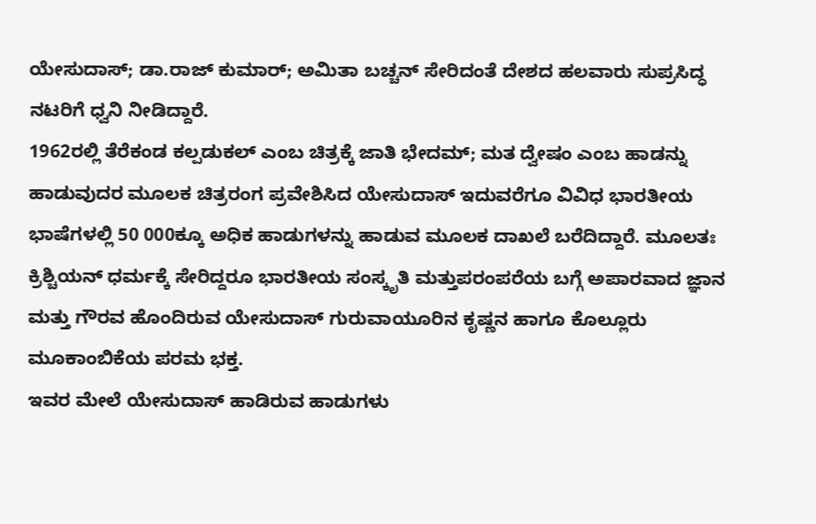ಯೇಸುದಾಸ್; ಡಾ.ರಾಜ್ ಕುಮಾರ್; ಅಮಿತಾ ಬಚ್ಚನ್ ಸೇರಿದಂತೆ ದೇಶದ ಹಲವಾರು ಸುಪ್ರಸಿದ್ಧ ನಟರಿಗೆ ಧ್ವನಿ ನೀಡಿದ್ದಾರೆ.
1962ರಲ್ಲಿ ತೆರೆಕಂಡ ಕಲ್ಪಡುಕಲ್ ಎಂಬ ಚಿತ್ರಕ್ಕೆ ಜಾತಿ ಭೇದಮ್; ಮತ ದ್ವೇಷಂ ಎಂಬ ಹಾಡನ್ನು ಹಾಡುವುದರ ಮೂಲಕ ಚಿತ್ರರಂಗ ಪ್ರವೇಶಿಸಿದ ಯೇಸುದಾಸ್ ಇದುವರೆಗೂ ವಿವಿಧ ಭಾರತೀಯ ಭಾಷೆಗಳಲ್ಲಿ 50 000ಕ್ಕೂ ಅಧಿಕ ಹಾಡುಗಳನ್ನು ಹಾಡುವ ಮೂಲಕ ದಾಖಲೆ ಬರೆದಿದ್ದಾರೆ. ಮೂಲತಃ ಕ್ರಿಶ್ಚಿಯನ್ ಧರ್ಮಕ್ಕೆ ಸೇರಿದ್ದರೂ ಭಾರತೀಯ ಸಂಸ್ಕೃತಿ ಮತ್ತುಪರಂಪರೆಯ ಬಗ್ಗೆ ಅಪಾರವಾದ ಜ್ಞಾನ ಮತ್ತು ಗೌರವ ಹೊಂದಿರುವ ಯೇಸುದಾಸ್ ಗುರುವಾಯೂರಿನ ಕೃಷ್ಣನ ಹಾಗೂ ಕೊಲ್ಲೂರು ಮೂಕಾಂಬಿಕೆಯ ಪರಮ ಭಕ್ತ.
ಇವರ ಮೇಲೆ ಯೇಸುದಾಸ್ ಹಾಡಿರುವ ಹಾಡುಗಳು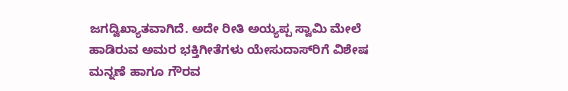ಜಗದ್ವಿಖ್ಯಾತವಾಗಿದೆ. ಅದೇ ರೀತಿ ಅಯ್ಯಪ್ಪ ಸ್ವಾಮಿ ಮೇಲೆ ಹಾಡಿರುವ ಅಮರ ಭಕ್ತಿಗೀತೆಗಳು ಯೇಸುದಾಸ್‌ರಿಗೆ ವಿಶೇಷ ಮನ್ನಣೆ ಹಾಗೂ ಗೌರವ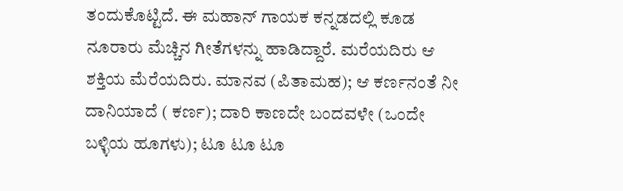ತಂದುಕೊಟ್ಟಿದೆ. ಈ ಮಹಾನ್ ಗಾಯಕ ಕನ್ನಡದಲ್ಲಿ ಕೂಡ ನೂರಾರು ಮೆಚ್ಚಿನ ಗೀತೆಗಳನ್ನು ಹಾಡಿದ್ದಾರೆ. ಮರೆಯದಿರು ಆ ಶಕ್ತಿಯ ಮೆರೆಯದಿರು. ಮಾನವ (ಪಿತಾಮಹ); ಆ ಕರ್ಣನಂತೆ ನೀ ದಾನಿಯಾದೆ ( ಕರ್ಣ); ದಾರಿ ಕಾಣದೇ ಬಂದವಳೇ (ಒಂದೇ ಬಳ್ಳಿಯ ಹೂಗಳು); ಟೂ ಟೂ ಟೂ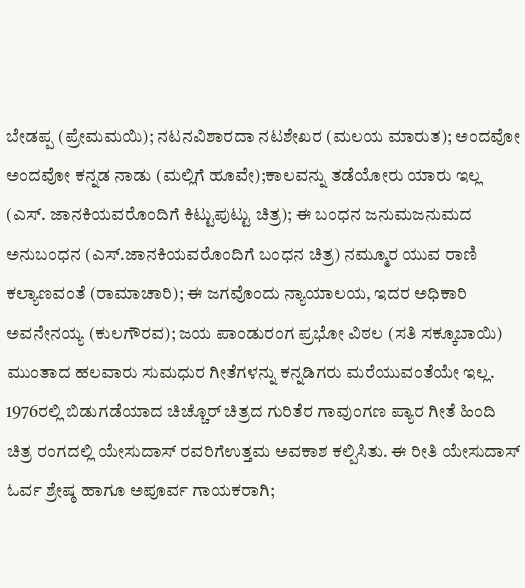ಬೇಡಪ್ಪ (ಪ್ರೇಮಮಯಿ); ನಟನವಿಶಾರದಾ ನಟಶೇಖರ (ಮಲಯ ಮಾರುತ); ಅಂದವೋ ಅಂದವೋ ಕನ್ನಡ ನಾಡು (ಮಲ್ಲಿಗೆ ಹೂವೇ);ಕಾಲವನ್ನು ತಡೆಯೋರು ಯಾರು ಇಲ್ಲ (ಎಸ್. ಜಾನಕಿಯವರೊಂದಿಗೆ ಕಿಟ್ಟುಪುಟ್ಟು ಚಿತ್ರ); ಈ ಬಂಧನ ಜನುಮಜನುಮದ ಅನುಬಂಧನ (ಎಸ್.ಜಾನಕಿಯವರೊಂದಿಗೆ ಬಂಧನ ಚಿತ್ರ) ನಮ್ಮೂರ ಯುವ ರಾಣಿ ಕಲ್ಯಾಣವಂತೆ (ರಾಮಾಚಾರಿ); ಈ ಜಗವೊಂದು ನ್ಯಾಯಾಲಯ, ಇದರ ಅಧಿಕಾರಿ ಅವನೇನಯ್ಯ (ಕುಲಗೌರವ); ಜಯ ಪಾಂಡುರಂಗ ಪ್ರಭೋ ವಿಠಲ (ಸತಿ ಸಕ್ಕೂಬಾಯಿ) ಮುಂತಾದ ಹಲವಾರು ಸುಮಧುರ ಗೀತೆಗಳನ್ನು ಕನ್ನಡಿಗರು ಮರೆಯುವಂತೆಯೇ ಇಲ್ಲ.
1976ರಲ್ಲಿ ಬಿಡುಗಡೆಯಾದ ಚಿಚ್ಚೊರ್ ಚಿತ್ರದ ಗುರಿತೆರ ಗಾವುಂಗಣ ಪ್ಯಾರ ಗೀತೆ ಹಿಂದಿ ಚಿತ್ರ ರಂಗದಲ್ಲಿ ಯೇಸುದಾಸ್ ರವರಿಗೆಉತ್ತಮ ಅವಕಾಶ ಕಲ್ಪಿಸಿತು. ಈ ರೀತಿ ಯೇಸುದಾಸ್ ಓರ್ವ ಶ್ರೇಷ್ಠ ಹಾಗೂ ಅಪೂರ್ವ ಗಾಯಕರಾಗಿ;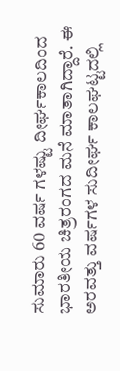ಸುಮಾರು 60 ವರ್ಷ ಗಳಷ್ಟು ದೀರ್ಘಕಾಲದಿಂದ ಭಾರತೀಯ ಚಿತ್ರರಂಗದ ಮನೆ ಮಾತಾಗಿದ್ದಾರೆ. ಈ ಅರವತ್ತು ವರ್ಷಗಳ ಸುದೀರ್ಘ ಕಾಲಘಟ್ಟದಲ್ಲಿ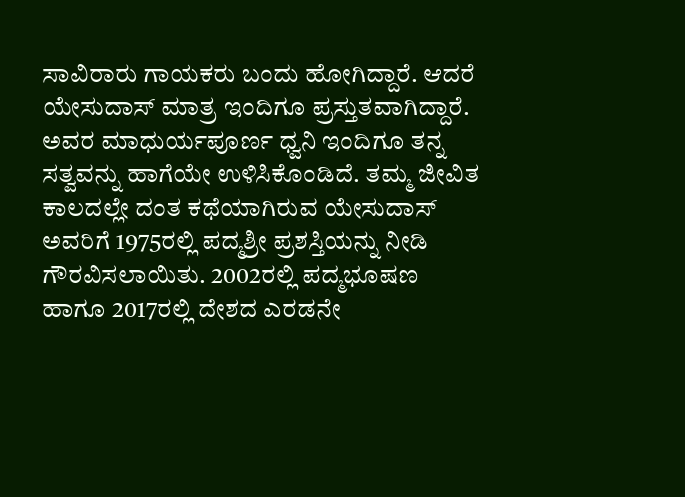ಸಾವಿರಾರು ಗಾಯಕರು ಬಂದು ಹೋಗಿದ್ದಾರೆ. ಆದರೆ ಯೇಸುದಾಸ್ ಮಾತ್ರ ಇಂದಿಗೂ ಪ್ರಸ್ತುತವಾಗಿದ್ದಾರೆ.
ಅವರ ಮಾಧುರ್ಯಪೂರ್ಣ ಧ್ವನಿ ಇಂದಿಗೂ ತನ್ನ ಸತ್ವವನ್ನು ಹಾಗೆಯೇ ಉಳಿಸಿಕೊಂಡಿದೆ. ತಮ್ಮ ಜೀವಿತ ಕಾಲದಲ್ಲೇ ದಂತ ಕಥೆಯಾಗಿರುವ ಯೇಸುದಾಸ್ ಅವರಿಗೆ 1975ರಲ್ಲಿ ಪದ್ಮಶ್ರೀ ಪ್ರಶಸ್ತಿಯನ್ನು ನೀಡಿ ಗೌರವಿಸಲಾಯಿತು. 2002ರಲ್ಲಿ ಪದ್ಮಭೂಷಣ ಹಾಗೂ 2017ರಲ್ಲಿ ದೇಶದ ಎರಡನೇ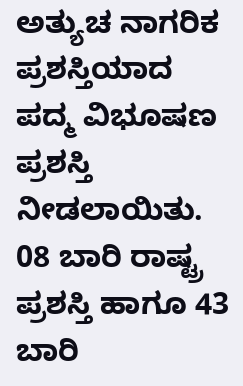ಅತ್ಯುಚ ನಾಗರಿಕ ಪ್ರಶಸ್ತಿಯಾದ ಪದ್ಮ ವಿಭೂಷಣ ಪ್ರಶಸ್ತಿ ನೀಡಲಾಯಿತು.
08 ಬಾರಿ ರಾಷ್ಟ್ರ ಪ್ರಶಸ್ತಿ ಹಾಗೂ 43 ಬಾರಿ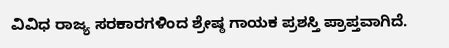ವಿವಿಧ ರಾಜ್ಯ ಸರಕಾರಗಳಿಂದ ಶ್ರೇಷ್ಠ ಗಾಯಕ ಪ್ರಶಸ್ತಿ ಪ್ರಾಪ್ತವಾಗಿದೆ.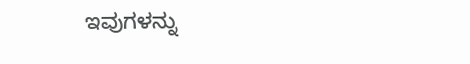ಇವುಗಳನ್ನು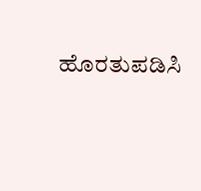ಹೊರತುಪಡಿಸಿ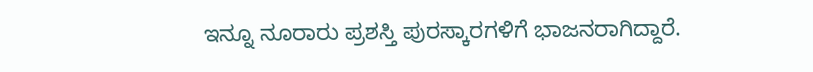ಇನ್ನೂ ನೂರಾರು ಪ್ರಶಸ್ತಿ ಪುರಸ್ಕಾರಗಳಿಗೆ ಭಾಜನರಾಗಿದ್ದಾರೆ.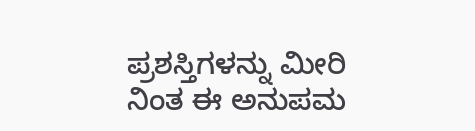ಪ್ರಶಸ್ತಿಗಳನ್ನು ಮೀರಿ ನಿಂತ ಈ ಅನುಪಮ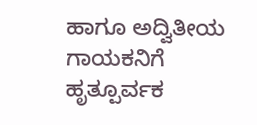ಹಾಗೂ ಅದ್ವಿತೀಯ ಗಾಯಕನಿಗೆ ಹೃತ್ಪೂರ್ವಕ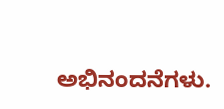ಅಭಿನಂದನೆಗಳು.